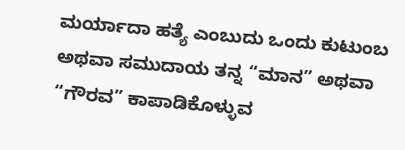ಮರ್ಯಾದಾ ಹತ್ಯೆ ಎಂಬುದು ಒಂದು ಕುಟುಂಬ ಅಥವಾ ಸಮುದಾಯ ತನ್ನ “ಮಾನ” ಅಥವಾ “ಗೌರವ” ಕಾಪಾಡಿಕೊಳ್ಳುವ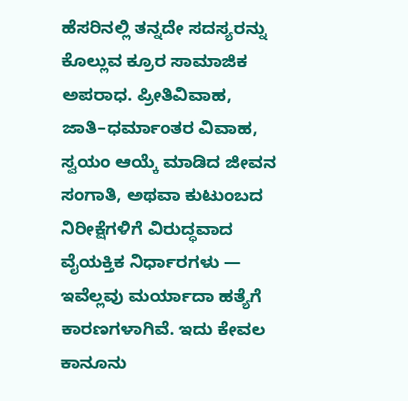ಹೆಸರಿನಲ್ಲಿ ತನ್ನದೇ ಸದಸ್ಯರನ್ನು ಕೊಲ್ಲುವ ಕ್ರೂರ ಸಾಮಾಜಿಕ ಅಪರಾಧ. ಪ್ರೀತಿವಿವಾಹ, ಜಾತಿ–ಧರ್ಮಾಂತರ ವಿವಾಹ, ಸ್ವಯಂ ಆಯ್ಕೆ ಮಾಡಿದ ಜೀವನ ಸಂಗಾತಿ, ಅಥವಾ ಕುಟುಂಬದ ನಿರೀಕ್ಷೆಗಳಿಗೆ ವಿರುದ್ಧವಾದ ವೈಯಕ್ತಿಕ ನಿರ್ಧಾರಗಳು — ಇವೆಲ್ಲವು ಮರ್ಯಾದಾ ಹತ್ಯೆಗೆ ಕಾರಣಗಳಾಗಿವೆ. ಇದು ಕೇವಲ ಕಾನೂನು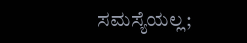ಸಮಸ್ಯೆಯಲ್ಲ;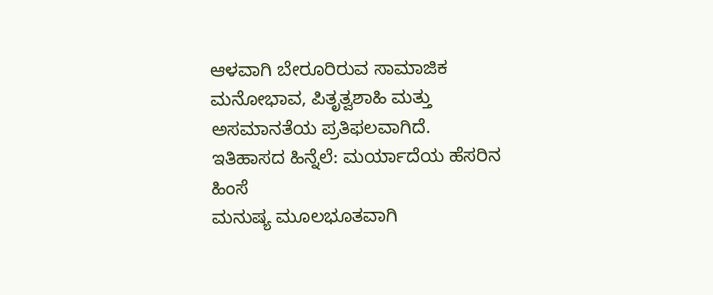ಆಳವಾಗಿ ಬೇರೂರಿರುವ ಸಾಮಾಜಿಕ ಮನೋಭಾವ, ಪಿತೃತ್ವಶಾಹಿ ಮತ್ತು ಅಸಮಾನತೆಯ ಪ್ರತಿಫಲವಾಗಿದೆ.
ಇತಿಹಾಸದ ಹಿನ್ನೆಲೆ: ಮರ್ಯಾದೆಯ ಹೆಸರಿನ ಹಿಂಸೆ
ಮನುಷ್ಯ ಮೂಲಭೂತವಾಗಿ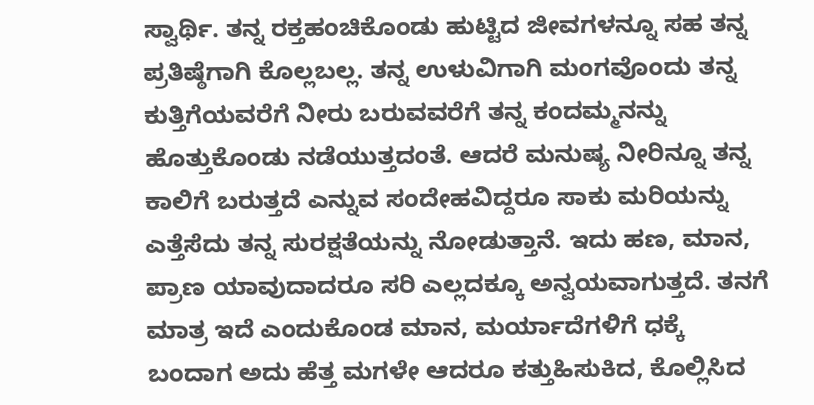ಸ್ವಾರ್ಥಿ. ತನ್ನ ರಕ್ತಹಂಚಿಕೊಂಡು ಹುಟ್ಟಿದ ಜೀವಗಳನ್ನೂ ಸಹ ತನ್ನ ಪ್ರತಿಷ್ಠೆಗಾಗಿ ಕೊಲ್ಲಬಲ್ಲ. ತನ್ನ ಉಳುವಿಗಾಗಿ ಮಂಗವೊಂದು ತನ್ನ ಕುತ್ತಿಗೆಯವರೆಗೆ ನೀರು ಬರುವವರೆಗೆ ತನ್ನ ಕಂದಮ್ಮನನ್ನು ಹೊತ್ತುಕೊಂಡು ನಡೆಯುತ್ತದಂತೆ. ಆದರೆ ಮನುಷ್ಯ ನೀರಿನ್ನೂ ತನ್ನ ಕಾಲಿಗೆ ಬರುತ್ತದೆ ಎನ್ನುವ ಸಂದೇಹವಿದ್ದರೂ ಸಾಕು ಮರಿಯನ್ನು ಎತ್ತೆಸೆದು ತನ್ನ ಸುರಕ್ಷತೆಯನ್ನು ನೋಡುತ್ತಾನೆ. ಇದು ಹಣ, ಮಾನ, ಪ್ರಾಣ ಯಾವುದಾದರೂ ಸರಿ ಎಲ್ಲದಕ್ಕೂ ಅನ್ವಯವಾಗುತ್ತದೆ. ತನಗೆ ಮಾತ್ರ ಇದೆ ಎಂದುಕೊಂಡ ಮಾನ, ಮರ್ಯಾದೆಗಳಿಗೆ ಧಕ್ಕೆ ಬಂದಾಗ ಅದು ಹೆತ್ತ ಮಗಳೇ ಆದರೂ ಕತ್ತುಹಿಸುಕಿದ, ಕೊಲ್ಲಿಸಿದ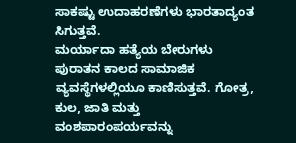ಸಾಕಷ್ಟು ಉದಾಹರಣೆಗಳು ಭಾರತಾದ್ಯಂತ ಸಿಗುತ್ತವೆ.
ಮರ್ಯಾದಾ ಹತ್ಯೆಯ ಬೇರುಗಳು ಪುರಾತನ ಕಾಲದ ಸಾಮಾಜಿಕ ವ್ಯವಸ್ಥೆಗಳಲ್ಲಿಯೂ ಕಾಣಿಸುತ್ತವೆ. ಗೋತ್ರ, ಕುಲ, ಜಾತಿ ಮತ್ತು ವಂಶಪಾರಂಪರ್ಯವನ್ನು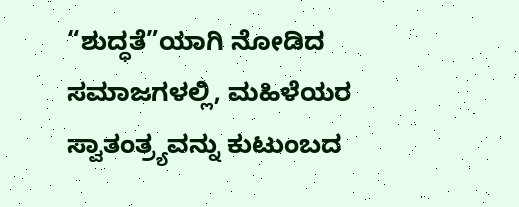“ಶುದ್ಧತೆ”ಯಾಗಿ ನೋಡಿದ ಸಮಾಜಗಳಲ್ಲಿ, ಮಹಿಳೆಯರ ಸ್ವಾತಂತ್ರ್ಯವನ್ನು ಕುಟುಂಬದ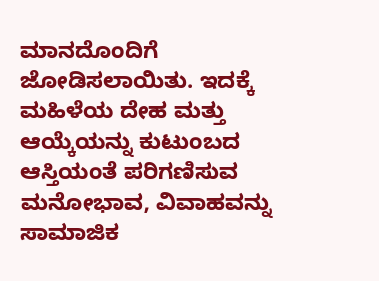ಮಾನದೊಂದಿಗೆ ಜೋಡಿಸಲಾಯಿತು. ಇದಕ್ಕೆ ಮಹಿಳೆಯ ದೇಹ ಮತ್ತು ಆಯ್ಕೆಯನ್ನು ಕುಟುಂಬದ ಆಸ್ತಿಯಂತೆ ಪರಿಗಣಿಸುವ ಮನೋಭಾವ, ವಿವಾಹವನ್ನು ಸಾಮಾಜಿಕ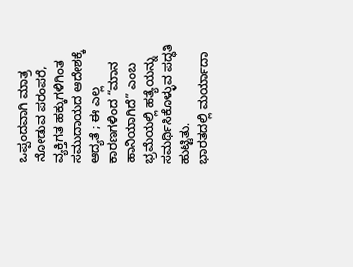ಒಪ್ಪಂದವಾಗಿ ಮಾತ್ರ ನೋಡುವ ಪರಂಪರೆ, ವ್ಯಕ್ತಿಗತ ಹಕ್ಕುಗಳಿಗಿಂತ ಸಮುದಾಯದ ಆದೇಶಕ್ಕೆ ಆದ್ಯತೆ ; ಈ ಎಲ್ಲ ಕಾರಣಗಳಿಂದ “ಮಾನ ಹಾನಿಯಾಗಿದೆ” ಎಂಬ ಭ್ರಮೆಯಲ್ಲಿ ಹತ್ಯೆಯನ್ನು ಸಮರ್ಥಿಸಿಕೊಳ್ಳುವ ಪದ್ಧತಿ ಹುಟ್ಟಿತು.
ಭಾರತದಲ್ಲಿ ಮರ್ಯಾದಾ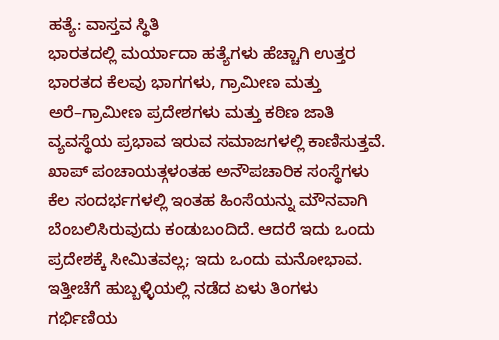ಹತ್ಯೆ: ವಾಸ್ತವ ಸ್ಥಿತಿ
ಭಾರತದಲ್ಲಿ ಮರ್ಯಾದಾ ಹತ್ಯೆಗಳು ಹೆಚ್ಚಾಗಿ ಉತ್ತರ ಭಾರತದ ಕೆಲವು ಭಾಗಗಳು, ಗ್ರಾಮೀಣ ಮತ್ತು ಅರೆ–ಗ್ರಾಮೀಣ ಪ್ರದೇಶಗಳು ಮತ್ತು ಕಠಿಣ ಜಾತಿ ವ್ಯವಸ್ಥೆಯ ಪ್ರಭಾವ ಇರುವ ಸಮಾಜಗಳಲ್ಲಿ ಕಾಣಿಸುತ್ತವೆ. ಖಾಪ್ ಪಂಚಾಯತ್ಗಳಂತಹ ಅನೌಪಚಾರಿಕ ಸಂಸ್ಥೆಗಳು ಕೆಲ ಸಂದರ್ಭಗಳಲ್ಲಿ ಇಂತಹ ಹಿಂಸೆಯನ್ನು ಮೌನವಾಗಿ ಬೆಂಬಲಿಸಿರುವುದು ಕಂಡುಬಂದಿದೆ. ಆದರೆ ಇದು ಒಂದು ಪ್ರದೇಶಕ್ಕೆ ಸೀಮಿತವಲ್ಲ; ಇದು ಒಂದು ಮನೋಭಾವ. ಇತ್ತೀಚೆಗೆ ಹುಬ್ಬಳ್ಳಿಯಲ್ಲಿ ನಡೆದ ಏಳು ತಿಂಗಳು ಗರ್ಭಿಣಿಯ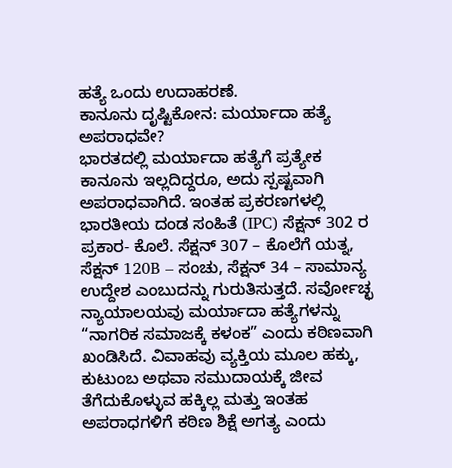ಹತ್ಯೆ ಒಂದು ಉದಾಹರಣೆ.
ಕಾನೂನು ದೃಷ್ಟಿಕೋನ: ಮರ್ಯಾದಾ ಹತ್ಯೆ ಅಪರಾಧವೇ?
ಭಾರತದಲ್ಲಿ ಮರ್ಯಾದಾ ಹತ್ಯೆಗೆ ಪ್ರತ್ಯೇಕ ಕಾನೂನು ಇಲ್ಲದಿದ್ದರೂ, ಅದು ಸ್ಪಷ್ಟವಾಗಿ ಅಪರಾಧವಾಗಿದೆ. ಇಂತಹ ಪ್ರಕರಣಗಳಲ್ಲಿ ಭಾರತೀಯ ದಂಡ ಸಂಹಿತೆ (IPC) ಸೆಕ್ಷನ್ 302 ರ ಪ್ರಕಾರ- ಕೊಲೆ. ಸೆಕ್ಷನ್ 307 – ಕೊಲೆಗೆ ಯತ್ನ, ಸೆಕ್ಷನ್ 120B – ಸಂಚು, ಸೆಕ್ಷನ್ 34 – ಸಾಮಾನ್ಯ ಉದ್ದೇಶ ಎಂಬುದನ್ನು ಗುರುತಿಸುತ್ತದೆ. ಸರ್ವೋಚ್ಛ ನ್ಯಾಯಾಲಯವು ಮರ್ಯಾದಾ ಹತ್ಯೆಗಳನ್ನು “ನಾಗರಿಕ ಸಮಾಜಕ್ಕೆ ಕಳಂಕ” ಎಂದು ಕಠಿಣವಾಗಿ ಖಂಡಿಸಿದೆ. ವಿವಾಹವು ವ್ಯಕ್ತಿಯ ಮೂಲ ಹಕ್ಕು, ಕುಟುಂಬ ಅಥವಾ ಸಮುದಾಯಕ್ಕೆ ಜೀವ ತೆಗೆದುಕೊಳ್ಳುವ ಹಕ್ಕಿಲ್ಲ ಮತ್ತು ಇಂತಹ ಅಪರಾಧಗಳಿಗೆ ಕಠಿಣ ಶಿಕ್ಷೆ ಅಗತ್ಯ ಎಂದು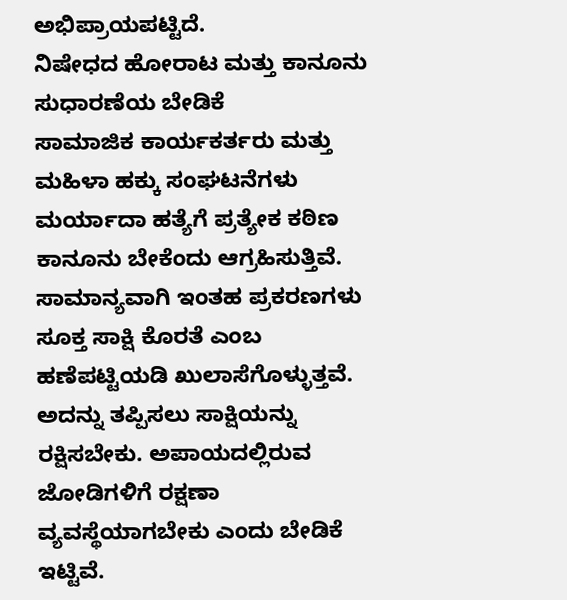ಅಭಿಪ್ರಾಯಪಟ್ಟಿದೆ.
ನಿಷೇಧದ ಹೋರಾಟ ಮತ್ತು ಕಾನೂನು ಸುಧಾರಣೆಯ ಬೇಡಿಕೆ
ಸಾಮಾಜಿಕ ಕಾರ್ಯಕರ್ತರು ಮತ್ತು ಮಹಿಳಾ ಹಕ್ಕು ಸಂಘಟನೆಗಳು ಮರ್ಯಾದಾ ಹತ್ಯೆಗೆ ಪ್ರತ್ಯೇಕ ಕಠಿಣ ಕಾನೂನು ಬೇಕೆಂದು ಆಗ್ರಹಿಸುತ್ತಿವೆ. ಸಾಮಾನ್ಯವಾಗಿ ಇಂತಹ ಪ್ರಕರಣಗಳು ಸೂಕ್ತ ಸಾಕ್ಷಿ ಕೊರತೆ ಎಂಬ ಹಣೆಪಟ್ಟಿಯಡಿ ಖುಲಾಸೆಗೊಳ್ಳುತ್ತವೆ. ಅದನ್ನು ತಪ್ಪಿಸಲು ಸಾಕ್ಷಿಯನ್ನು ರಕ್ಷಿಸಬೇಕು. ಅಪಾಯದಲ್ಲಿರುವ ಜೋಡಿಗಳಿಗೆ ರಕ್ಷಣಾ ವ್ಯವಸ್ಥೆಯಾಗಬೇಕು ಎಂದು ಬೇಡಿಕೆ ಇಟ್ಟಿವೆ.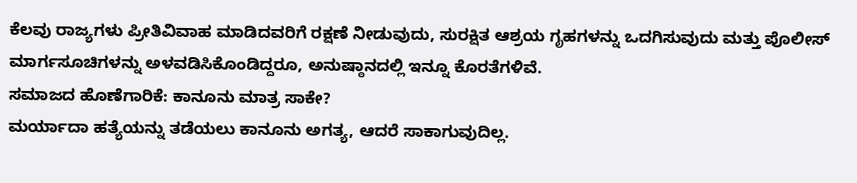ಕೆಲವು ರಾಜ್ಯಗಳು ಪ್ರೀತಿವಿವಾಹ ಮಾಡಿದವರಿಗೆ ರಕ್ಷಣೆ ನೀಡುವುದು, ಸುರಕ್ಷಿತ ಆಶ್ರಯ ಗೃಹಗಳನ್ನು ಒದಗಿಸುವುದು ಮತ್ತು ಪೊಲೀಸ್ ಮಾರ್ಗಸೂಚಿಗಳನ್ನು ಅಳವಡಿಸಿಕೊಂಡಿದ್ದರೂ, ಅನುಷ್ಠಾನದಲ್ಲಿ ಇನ್ನೂ ಕೊರತೆಗಳಿವೆ.
ಸಮಾಜದ ಹೊಣೆಗಾರಿಕೆ: ಕಾನೂನು ಮಾತ್ರ ಸಾಕೇ?
ಮರ್ಯಾದಾ ಹತ್ಯೆಯನ್ನು ತಡೆಯಲು ಕಾನೂನು ಅಗತ್ಯ, ಆದರೆ ಸಾಕಾಗುವುದಿಲ್ಲ.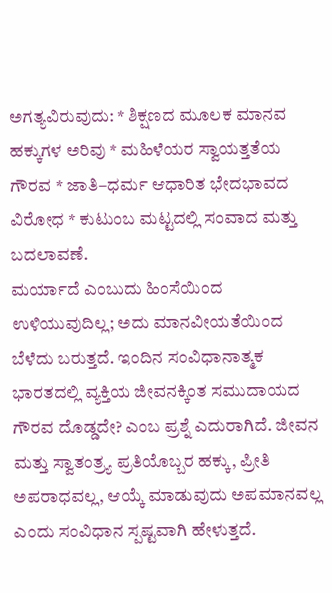ಅಗತ್ಯವಿರುವುದು: * ಶಿಕ್ಷಣದ ಮೂಲಕ ಮಾನವ ಹಕ್ಕುಗಳ ಅರಿವು * ಮಹಿಳೆಯರ ಸ್ವಾಯತ್ತತೆಯ ಗೌರವ * ಜಾತಿ–ಧರ್ಮ ಆಧಾರಿತ ಭೇದಭಾವದ ವಿರೋಧ * ಕುಟುಂಬ ಮಟ್ಟದಲ್ಲಿ ಸಂವಾದ ಮತ್ತು ಬದಲಾವಣೆ.
ಮರ್ಯಾದೆ ಎಂಬುದು ಹಿಂಸೆಯಿಂದ ಉಳಿಯುವುದಿಲ್ಲ; ಅದು ಮಾನವೀಯತೆಯಿಂದ ಬೆಳೆದು ಬರುತ್ತದೆ. ಇಂದಿನ ಸಂವಿಧಾನಾತ್ಮಕ ಭಾರತದಲ್ಲಿ ವ್ಯಕ್ತಿಯ ಜೀವನಕ್ಕಿಂತ ಸಮುದಾಯದ ಗೌರವ ದೊಡ್ಡದೇ? ಎಂಬ ಪ್ರಶ್ನೆ ಎದುರಾಗಿದೆ. ಜೀವನ ಮತ್ತು ಸ್ವಾತಂತ್ರ್ಯ ಪ್ರತಿಯೊಬ್ಬರ ಹಕ್ಕು, ಪ್ರೀತಿ ಅಪರಾಧವಲ್ಲ, ಆಯ್ಕೆ ಮಾಡುವುದು ಅಪಮಾನವಲ್ಲ ಎಂದು ಸಂವಿಧಾನ ಸ್ಪಷ್ಟವಾಗಿ ಹೇಳುತ್ತದೆ.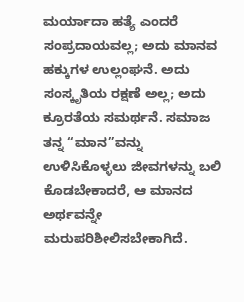ಮರ್ಯಾದಾ ಹತ್ಯೆ ಎಂದರೆ ಸಂಪ್ರದಾಯವಲ್ಲ; ಅದು ಮಾನವ ಹಕ್ಕುಗಳ ಉಲ್ಲಂಘನೆ. ಅದು ಸಂಸ್ಕೃತಿಯ ರಕ್ಷಣೆ ಅಲ್ಲ; ಅದು ಕ್ರೂರತೆಯ ಸಮರ್ಥನೆ. ಸಮಾಜ ತನ್ನ “ಮಾನ”ವನ್ನು ಉಳಿಸಿಕೊಳ್ಳಲು ಜೀವಗಳನ್ನು ಬಲಿ ಕೊಡಬೇಕಾದರೆ, ಆ ಮಾನದ ಅರ್ಥವನ್ನೇ ಮರುಪರಿಶೀಲಿಸಬೇಕಾಗಿದೆ.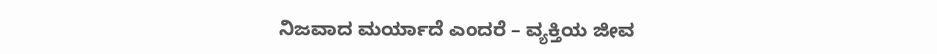ನಿಜವಾದ ಮರ್ಯಾದೆ ಎಂದರೆ – ವ್ಯಕ್ತಿಯ ಜೀವ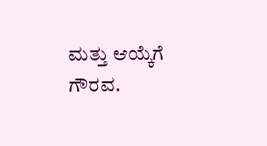ಮತ್ತು ಆಯ್ಕೆಗೆ ಗೌರವ.